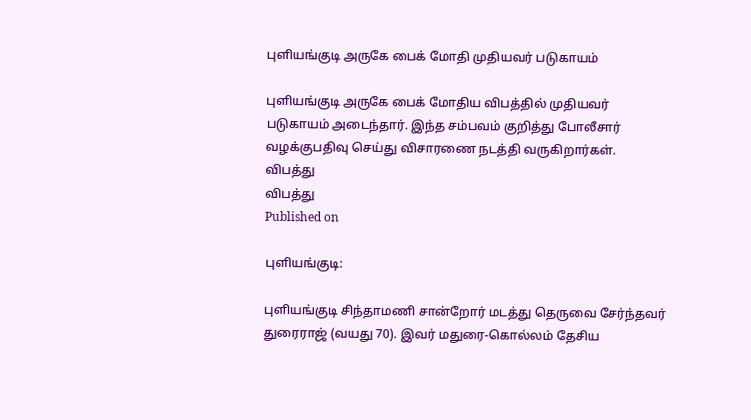புளியங்குடி அருகே பைக் மோதி முதியவர் படுகாயம்

புளியங்குடி அருகே பைக் மோதிய விபத்தில் முதியவர் படுகாயம் அடைந்தார். இந்த சம்பவம் குறித்து போலீசார் வழக்குபதிவு செய்து விசாரணை நடத்தி வருகிறார்கள்.
விபத்து
விபத்து
Published on

புளியங்குடி:

புளியங்குடி சிந்தாமணி சான்றோர் மடத்து தெருவை சேர்ந்தவர் துரைராஜ் (வயது 70). இவர் மதுரை-கொல்லம் தேசிய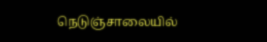நெடுஞ்சாலையில்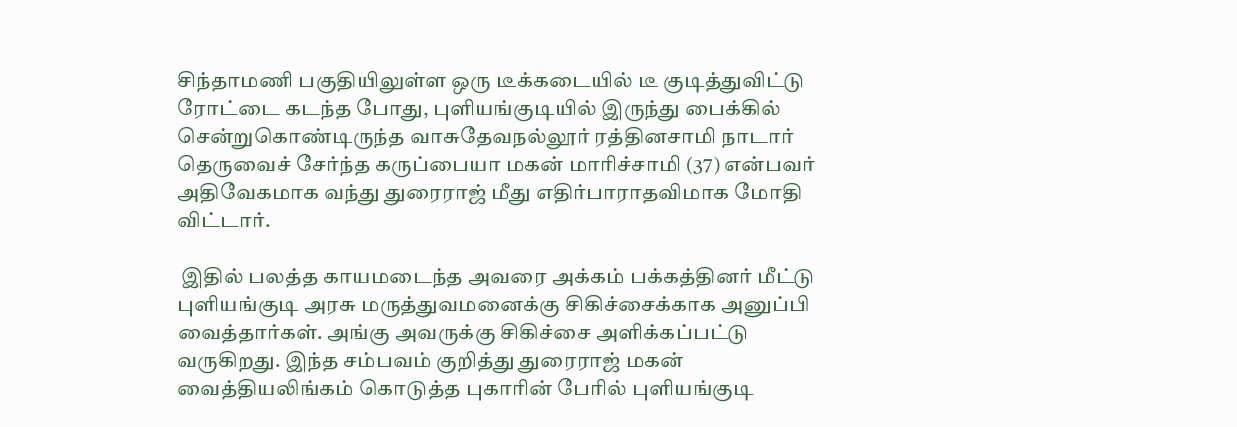சிந்தாமணி பகுதியிலுள்ள ஒரு டீக்கடையில் டீ குடித்துவிட்டு ரோட்டை கடந்த போது, புளியங்குடியில் இருந்து பைக்கில் சென்றுகொண்டிருந்த வாசுதேவநல்லூர் ரத்தினசாமி நாடார் தெருவைச் சேர்ந்த கருப்பையா மகன் மாரிச்சாமி (37) என்பவர் அதிவேகமாக வந்து துரைராஜ் மீது எதிர்பாராதவிமாக மோதி விட்டார்.

 இதில் பலத்த காயமடைந்த அவரை அக்கம் பக்கத்தினர் மீட்டு புளியங்குடி அரசு மருத்துவமனைக்கு சிகிச்சைக்காக அனுப்பி வைத்தார்கள். அங்கு அவருக்கு சிகிச்சை அளிக்கப்பட்டு வருகிறது. இந்த சம்பவம் குறித்து துரைராஜ் மகன் வைத்தியலிங்கம் கொடுத்த புகாரின் பேரில் புளியங்குடி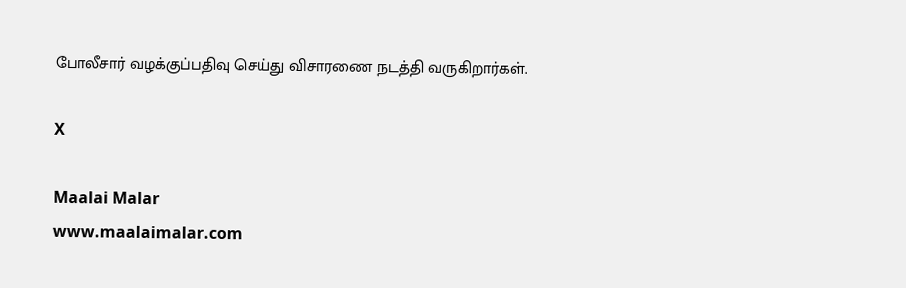போலீசார் வழக்குப்பதிவு செய்து விசாரணை நடத்தி வருகிறார்கள்.

X

Maalai Malar
www.maalaimalar.com